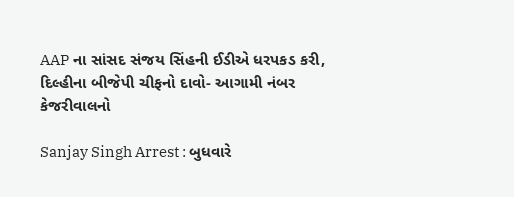AAP ના સાંસદ સંજય સિંહની ઈડીએ ધરપકડ કરી, દિલ્હીના બીજેપી ચીફનો દાવો- આગામી નંબર કેજરીવાલનો

Sanjay Singh Arrest : બુધવારે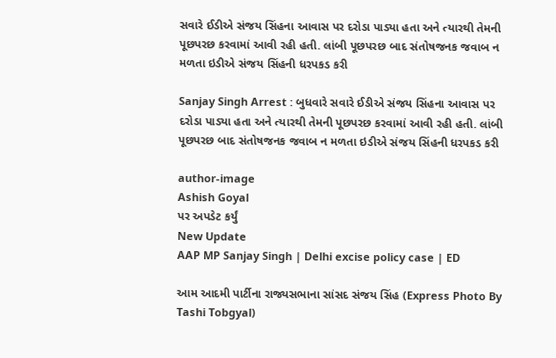સવારે ઈડીએ સંજય સિંહના આવાસ પર દરોડા પાડ્યા હતા અને ત્યારથી તેમની પૂછપરછ કરવામાં આવી રહી હતી. લાંબી પૂછપરછ બાદ સંતોષજનક જવાબ ન મળતા ઇડીએ સંજય સિંહની ધરપકડ કરી

Sanjay Singh Arrest : બુધવારે સવારે ઈડીએ સંજય સિંહના આવાસ પર દરોડા પાડ્યા હતા અને ત્યારથી તેમની પૂછપરછ કરવામાં આવી રહી હતી. લાંબી પૂછપરછ બાદ સંતોષજનક જવાબ ન મળતા ઇડીએ સંજય સિંહની ધરપકડ કરી

author-image
Ashish Goyal
પર અપડેટ કર્યું
New Update
AAP MP Sanjay Singh | Delhi excise policy case | ED

આમ આદમી પાર્ટીના રાજ્યસભાના સાંસદ સંજય સિંહ (Express Photo By Tashi Tobgyal)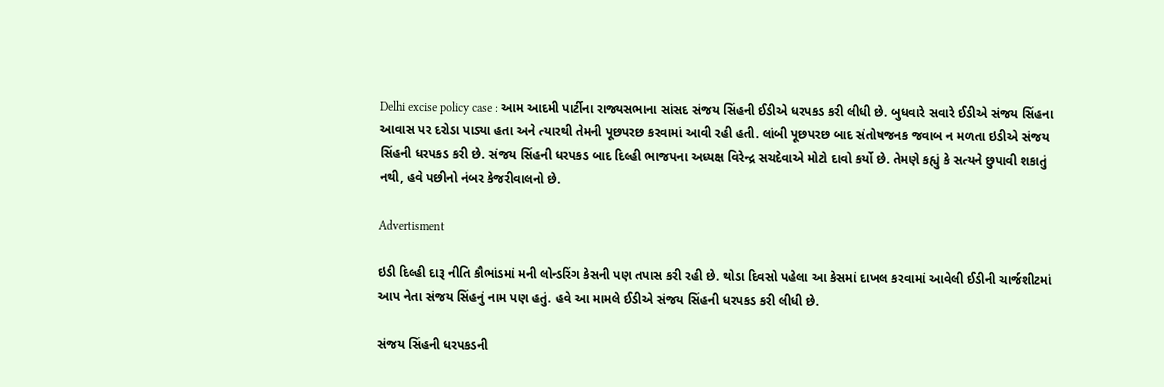Delhi excise policy case : આમ આદમી પાર્ટીના રાજ્યસભાના સાંસદ સંજય સિંહની ઈડીએ ધરપકડ કરી લીધી છે. બુધવારે સવારે ઈડીએ સંજય સિંહના આવાસ પર દરોડા પાડ્યા હતા અને ત્યારથી તેમની પૂછપરછ કરવામાં આવી રહી હતી. લાંબી પૂછપરછ બાદ સંતોષજનક જવાબ ન મળતા ઇડીએ સંજય સિંહની ધરપકડ કરી છે. સંજય સિંહની ધરપકડ બાદ દિલ્હી ભાજપના અધ્યક્ષ વિરેન્દ્ર સચદેવાએ મોટો દાવો કર્યો છે. તેમણે કહ્યું કે સત્યને છુપાવી શકાતું નથી, હવે પછીનો નંબર કેજરીવાલનો છે.

Advertisment

ઇડી દિલ્હી દારૂ નીતિ કૌભાંડમાં મની લોન્ડરિંગ કેસની પણ તપાસ કરી રહી છે. થોડા દિવસો પહેલા આ કેસમાં દાખલ કરવામાં આવેલી ઈડીની ચાર્જશીટમાં આપ નેતા સંજય સિંહનું નામ પણ હતું. હવે આ મામલે ઈડીએ સંજય સિંહની ધરપકડ કરી લીધી છે.

સંજય સિંહની ધરપકડની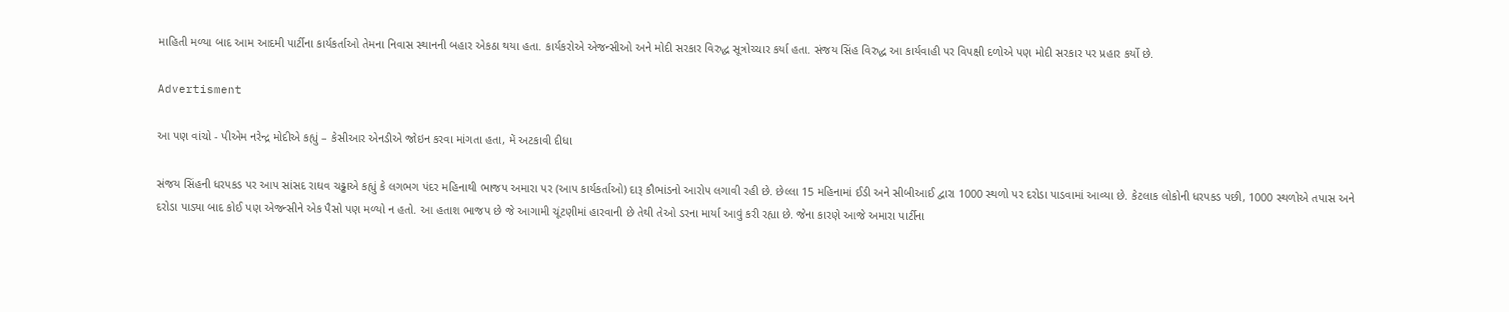માહિતી મળ્યા બાદ આમ આદમી પાર્ટીના કાર્યકર્તાઓ તેમના નિવાસ સ્થાનની બહાર એકઠા થયા હતા. કાર્યકરોએ એજન્સીઓ અને મોદી સરકાર વિરુદ્ધ સૂત્રોચ્ચાર કર્યા હતા. સંજય સિંહ વિરુદ્ધ આ કાર્યવાહી પર વિપક્ષી દળોએ પણ મોદી સરકાર પર પ્રહાર કર્યો છે.

Advertisment

આ પણ વાંચો - પીએમ નરેન્દ્ર મોદીએ કહ્યું – કેસીઆર એનડીએ જોઇન કરવા માંગતા હતા, મેં અટકાવી દીધા

સંજય સિંહની ધરપકડ પર આપ સાંસદ રાઘવ ચઢ્ઢાએ કહ્યું કે લગભગ પંદર મહિનાથી ભાજપ અમારા પર (આપ કાર્યકર્તાઓ) દારૂ કૌભાંડનો આરોપ લગાવી રહી છે. છેલ્લા 15 મહિનામાં ઈડી અને સીબીઆઈ દ્વારા 1000 સ્થળો પર દરોડા પાડવામાં આવ્યા છે. કેટલાક લોકોની ધરપકડ પછી, 1000 સ્થળોએ તપાસ અને દરોડા પાડ્યા બાદ કોઈ પણ એજન્સીને એક પૈસો પણ મળ્યો ન હતો. આ હતાશ ભાજપ છે જે આગામી ચૂંટણીમાં હારવાની છે તેથી તેઓ ડરના માર્યા આવું કરી રહ્યા છે. જેના કારણે આજે અમારા પાર્ટીના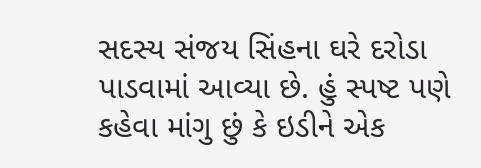સદસ્ય સંજય સિંહના ઘરે દરોડા પાડવામાં આવ્યા છે. હું સ્પષ્ટ પણે કહેવા માંગુ છું કે ઇડીને એક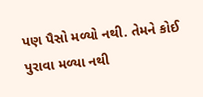પણ પૈસો મળ્યો નથી. તેમને કોઈ પુરાવા મળ્યા નથી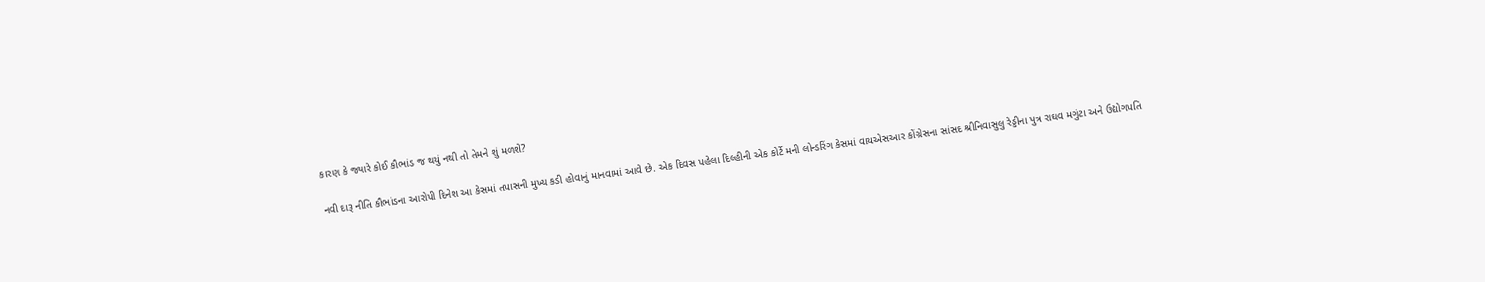કારણ કે જ્યારે કોઈ કૌભાંડ જ થયું નથી તો તેમને શું મળશે?

નવી દારૂ નીતિ કૌભાંડના આરોપી દિનેશ આ કેસમાં તપાસની મુખ્ય કડી હોવાનું માનવામાં આવે છે. એક દિવસ પહેલા દિલ્હીની એક કોર્ટે મની લોન્ડરિંગ કેસમાં વાયએસઆર કોંગ્રેસના સાંસદ શ્રીનિવાસુલુ રેડ્ડીના પુત્ર રાઘવ મગુંટા અને ઉદ્યોગપતિ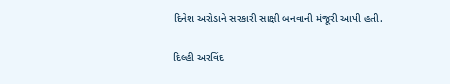દિનેશ અરોડાને સરકારી સાક્ષી બનવાની મંજૂરી આપી હતી.

દિલ્હી અરવિંદ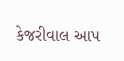કેજરીવાલ આપ